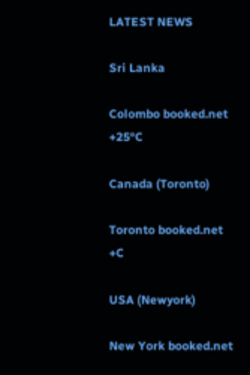LATEST NEWS

Sri Lanka

Colombo booked.net
+25°C

Canada (Toronto)

Toronto booked.net
+C

USA (Newyork)

New York booked.net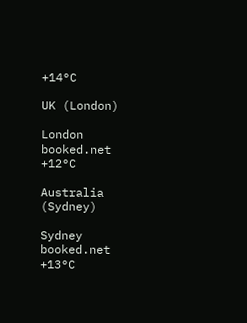+14°C

UK (London)

London booked.net
+12°C

Australia (Sydney)

Sydney booked.net
+13°C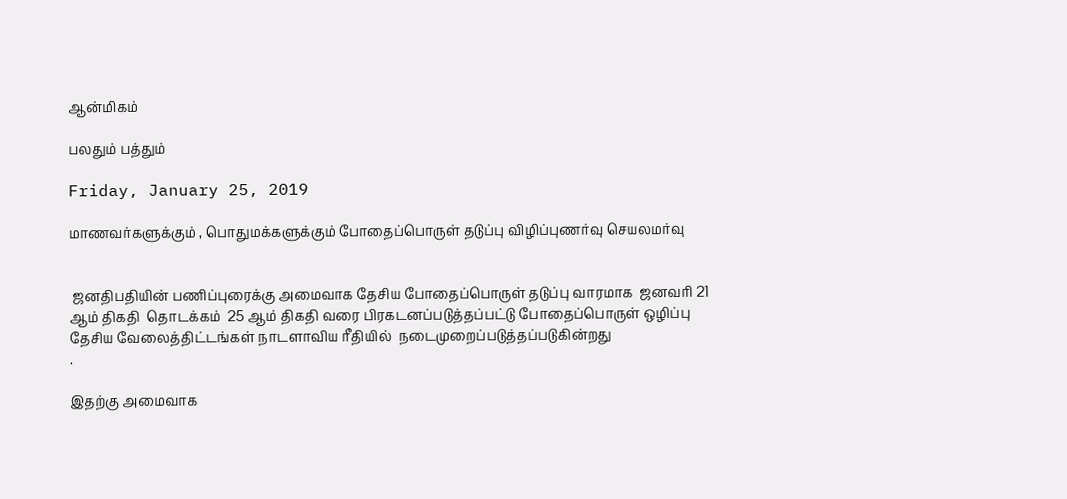ஆன்மிகம்

பலதும் பத்தும்

Friday, January 25, 2019

மாணவர்களுக்கும் , பொதுமக்களுக்கும் போதைப்பொருள் தடுப்பு விழிப்புணர்வு செயலமர்வு


 ஜனதிபதியின் பணிப்புரைக்கு அமைவாக தேசிய போதைப்பொருள் தடுப்பு வாரமாக  ஜனவரி 21 ஆம் திகதி  தொடக்கம்  25 ஆம் திகதி வரை பிரகடனப்படுத்தப்பட்டு போதைப்பொருள் ஒழிப்பு தேசிய வேலைத்திட்டங்கள் நாடளாவிய ரீதியில்  நடைமுறைப்படுத்தப்படுகின்றது
.

இதற்கு அமைவாக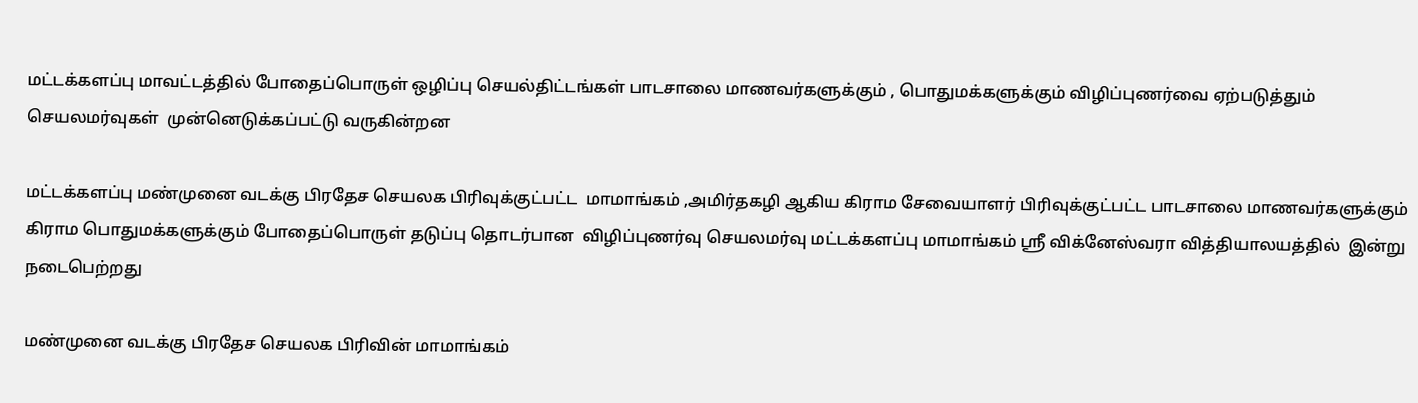மட்டக்களப்பு மாவட்டத்தில் போதைப்பொருள் ஒழிப்பு செயல்திட்டங்கள் பாடசாலை மாணவர்களுக்கும் , பொதுமக்களுக்கும் விழிப்புணர்வை ஏற்படுத்தும் செயலமர்வுகள்  முன்னெடுக்கப்பட்டு வருகின்றன

மட்டக்களப்பு மண்முனை வடக்கு பிரதேச செயலக பிரிவுக்குட்பட்ட  மாமாங்கம் ,அமிர்தகழி ஆகிய கிராம சேவையாளர் பிரிவுக்குட்பட்ட பாடசாலை மாணவர்களுக்கும் கிராம பொதுமக்களுக்கும் போதைப்பொருள் தடுப்பு தொடர்பான  விழிப்புணர்வு செயலமர்வு மட்டக்களப்பு மாமாங்கம் ஸ்ரீ விக்னேஸ்வரா வித்தியாலயத்தில்  இன்று நடைபெற்றது

மண்முனை வடக்கு பிரதேச செயலக பிரிவின் மாமாங்கம்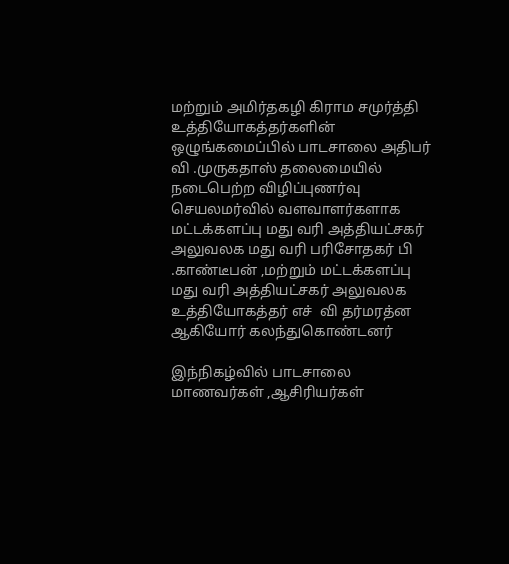மற்றும் அமிர்தகழி கிராம சமுர்த்தி உத்தியோகத்தர்களின் ஒழுங்கமைப்பில் பாடசாலை அதிபர் வி .முருகதாஸ் தலைமையில் நடைபெற்ற விழிப்புணர்வு செயலமர்வில் வளவாளர்களாக மட்டக்களப்பு மது வரி அத்தியட்சகர் அலுவலக மது வரி பரிசோதகர் பி .காண்டீபன் ,மற்றும் மட்டக்களப்பு மது வரி அத்தியட்சகர் அலுவலக உத்தியோகத்தர் எச்  வி தர்மரத்ன ஆகியோர் கலந்துகொண்டனர்

இந்நிகழ்வில் பாடசாலை மாணவர்கள் ,ஆசிரியர்கள்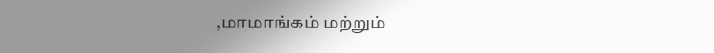,மாமாங்கம் மற்றும்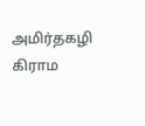அமிர்தகழி கிராம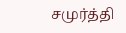சமுர்த்தி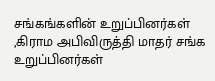சங்கங்களின் உறுப்பினர்கள் ,கிராம அபிவிருத்தி மாதர் சங்க உறுப்பினர்கள்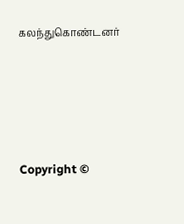கலந்துகொண்டனர்







Copyright ©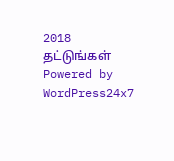2018 தட்டுங்கள்
Powered by WordPress24x7